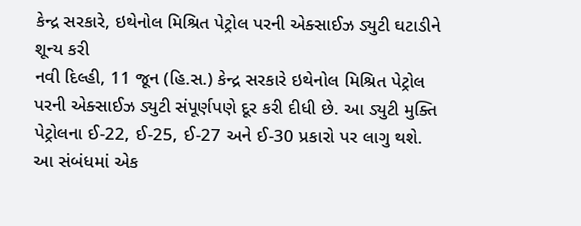કેન્દ્ર સરકારે, ઇથેનોલ મિશ્રિત પેટ્રોલ પરની એક્સાઈઝ ડ્યુટી ઘટાડીને શૂન્ય કરી
નવી દિલ્હી, 11 જૂન (હિ.સ.) કેન્દ્ર સરકારે ઇથેનોલ મિશ્રિત પેટ્રોલ પરની એક્સાઈઝ ડ્યુટી સંપૂર્ણપણે દૂર કરી દીધી છે. આ ડ્યુટી મુક્તિ પેટ્રોલના ઈ-22, ઈ-25, ઈ-27 અને ઈ-30 પ્રકારો પર લાગુ થશે. આ સંબંધમાં એક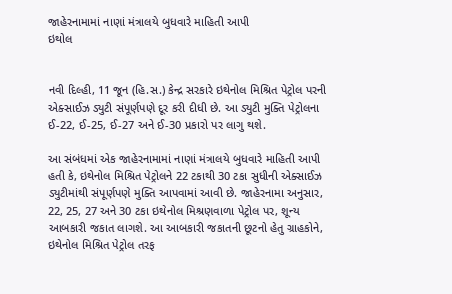જાહેરનામામાં નાણાં મંત્રાલયે બુધવારે માહિતી આપી
ઇથોલ


નવી દિલ્હી, 11 જૂન (હિ.સ.) કેન્દ્ર સરકારે ઇથેનોલ મિશ્રિત પેટ્રોલ પરની એક્સાઈઝ ડ્યુટી સંપૂર્ણપણે દૂર કરી દીધી છે. આ ડ્યુટી મુક્તિ પેટ્રોલના ઈ-22, ઈ-25, ઈ-27 અને ઈ-30 પ્રકારો પર લાગુ થશે.

આ સંબંધમાં એક જાહેરનામામાં નાણાં મંત્રાલયે બુધવારે માહિતી આપી હતી કે, ઇથેનોલ મિશ્રિત પેટ્રોલને 22 ટકાથી 30 ટકા સુધીની એક્સાઈઝ ડ્યુટીમાંથી સંપૂર્ણપણે મુક્તિ આપવામાં આવી છે. જાહેરનામા અનુસાર, 22, 25, 27 અને 30 ટકા ઇથેનોલ મિશ્રણવાળા પેટ્રોલ પર, શૂન્ય આબકારી જકાત લાગશે. આ આબકારી જકાતની છૂટનો હેતુ ગ્રાહકોને, ઇથેનોલ મિશ્રિત પેટ્રોલ તરફ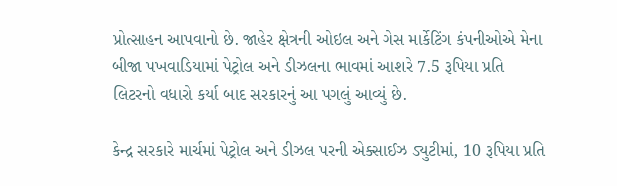પ્રોત્સાહન આપવાનો છે. જાહેર ક્ષેત્રની ઓઇલ અને ગેસ માર્કેટિંગ કંપનીઓએ મેના બીજા પખવાડિયામાં પેટ્રોલ અને ડીઝલના ભાવમાં આશરે 7.5 રૂપિયા પ્રતિ લિટરનો વધારો કર્યા બાદ સરકારનું આ પગલું આવ્યું છે.

કેન્દ્ર સરકારે માર્ચમાં પેટ્રોલ અને ડીઝલ પરની એક્સાઈઝ ડ્યુટીમાં, 10 રૂપિયા પ્રતિ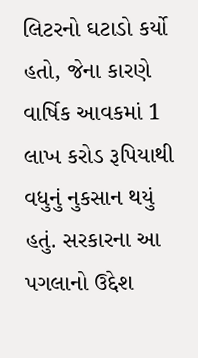લિટરનો ઘટાડો કર્યો હતો, જેના કારણે વાર્ષિક આવકમાં 1 લાખ કરોડ રૂપિયાથી વધુનું નુકસાન થયું હતું. સરકારના આ પગલાનો ઉદ્દેશ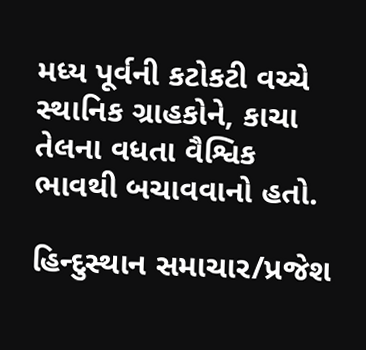મધ્ય પૂર્વની કટોકટી વચ્ચે સ્થાનિક ગ્રાહકોને, કાચા તેલના વધતા વૈશ્વિક ભાવથી બચાવવાનો હતો.

હિન્દુસ્થાન સમાચાર/પ્રજેશ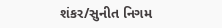શંકર/સુનીત નિગમ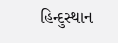હિન્દુસ્થાન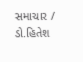સમાચાર / ડો.હિતેશ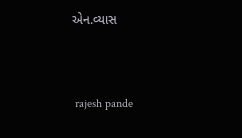એન.વ્યાસ


 rajesh pande